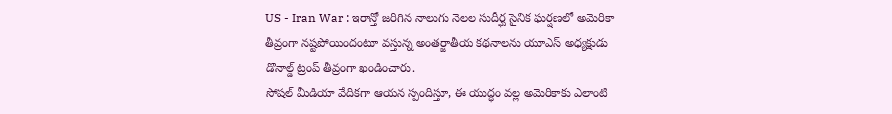US - Iran War : ఇరాన్తో జరిగిన నాలుగు నెలల సుదీర్ఘ సైనిక ఘర్షణలో అమెరికా తీవ్రంగా నష్టపోయిందంటూ వస్తున్న అంతర్జాతీయ కథనాలను యూఎస్ అధ్యక్షుడు డొనాల్డ్ ట్రంప్ తీవ్రంగా ఖండించారు.
సోషల్ మీడియా వేదికగా ఆయన స్పందిస్తూ, ఈ యుద్ధం వల్ల అమెరికాకు ఎలాంటి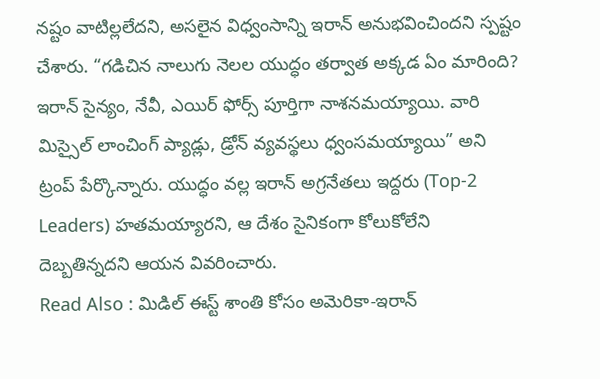నష్టం వాటిల్లలేదని, అసలైన విధ్వంసాన్ని ఇరాన్ అనుభవించిందని స్పష్టం చేశారు. “గడిచిన నాలుగు నెలల యుద్ధం తర్వాత అక్కడ ఏం మారింది? ఇరాన్ సైన్యం, నేవీ, ఎయిర్ ఫోర్స్ పూర్తిగా నాశనమయ్యాయి. వారి మిస్సైల్ లాంచింగ్ ప్యాడ్లు, డ్రోన్ వ్యవస్థలు ధ్వంసమయ్యాయి” అని ట్రంప్ పేర్కొన్నారు. యుద్ధం వల్ల ఇరాన్ అగ్రనేతలు ఇద్దరు (Top-2 Leaders) హతమయ్యారని, ఆ దేశం సైనికంగా కోలుకోలేని దెబ్బతిన్నదని ఆయన వివరించారు.
Read Also : మిడిల్ ఈస్ట్ శాంతి కోసం అమెరికా-ఇరాన్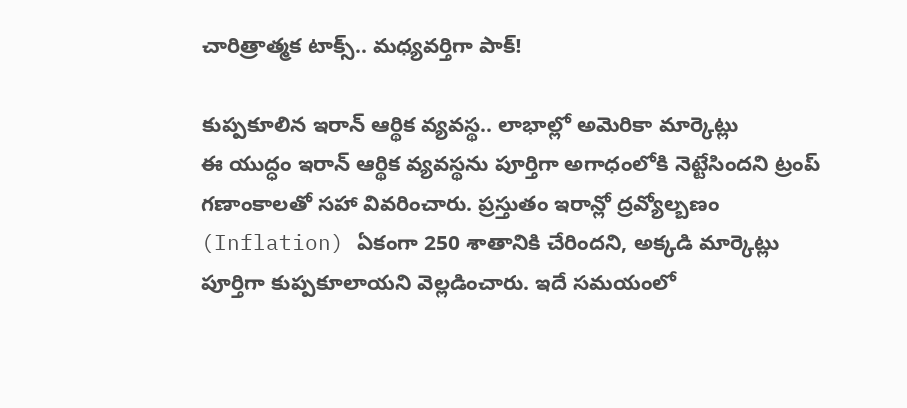చారిత్రాత్మక టాక్స్.. మధ్యవర్తిగా పాక్!

కుప్పకూలిన ఇరాన్ ఆర్థిక వ్యవస్థ.. లాభాల్లో అమెరికా మార్కెట్లు
ఈ యుద్ధం ఇరాన్ ఆర్థిక వ్యవస్థను పూర్తిగా అగాధంలోకి నెట్టేసిందని ట్రంప్ గణాంకాలతో సహా వివరించారు. ప్రస్తుతం ఇరాన్లో ద్రవ్యోల్బణం (Inflation) ఏకంగా 250 శాతానికి చేరిందని, అక్కడి మార్కెట్లు పూర్తిగా కుప్పకూలాయని వెల్లడించారు. ఇదే సమయంలో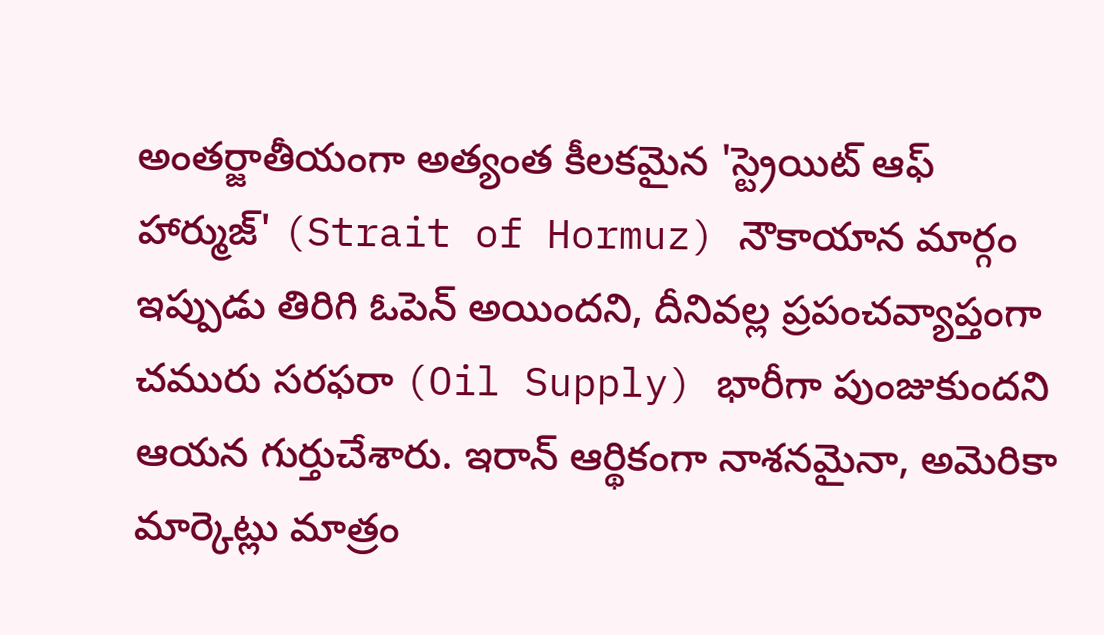అంతర్జాతీయంగా అత్యంత కీలకమైన 'స్ట్రెయిట్ ఆఫ్ హార్ముజ్' (Strait of Hormuz) నౌకాయాన మార్గం ఇప్పుడు తిరిగి ఓపెన్ అయిందని, దీనివల్ల ప్రపంచవ్యాప్తంగా చమురు సరఫరా (Oil Supply) భారీగా పుంజుకుందని ఆయన గుర్తుచేశారు. ఇరాన్ ఆర్థికంగా నాశనమైనా, అమెరికా మార్కెట్లు మాత్రం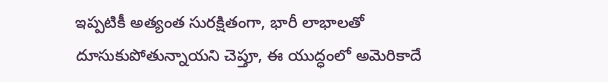ఇప్పటికీ అత్యంత సురక్షితంగా, భారీ లాభాలతో దూసుకుపోతున్నాయని చెప్తూ, ఈ యుద్ధంలో అమెరికాదే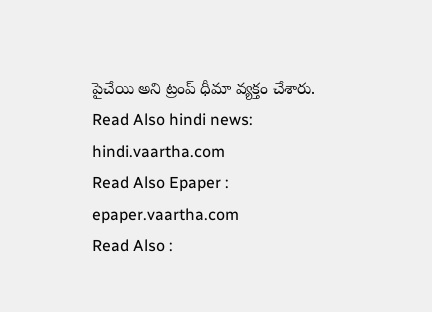పైచేయి అని ట్రంప్ ధీమా వ్యక్తం చేశారు.
Read Also hindi news: hindi.vaartha.com
Read Also Epaper : epaper.vaartha.com
Read Also :